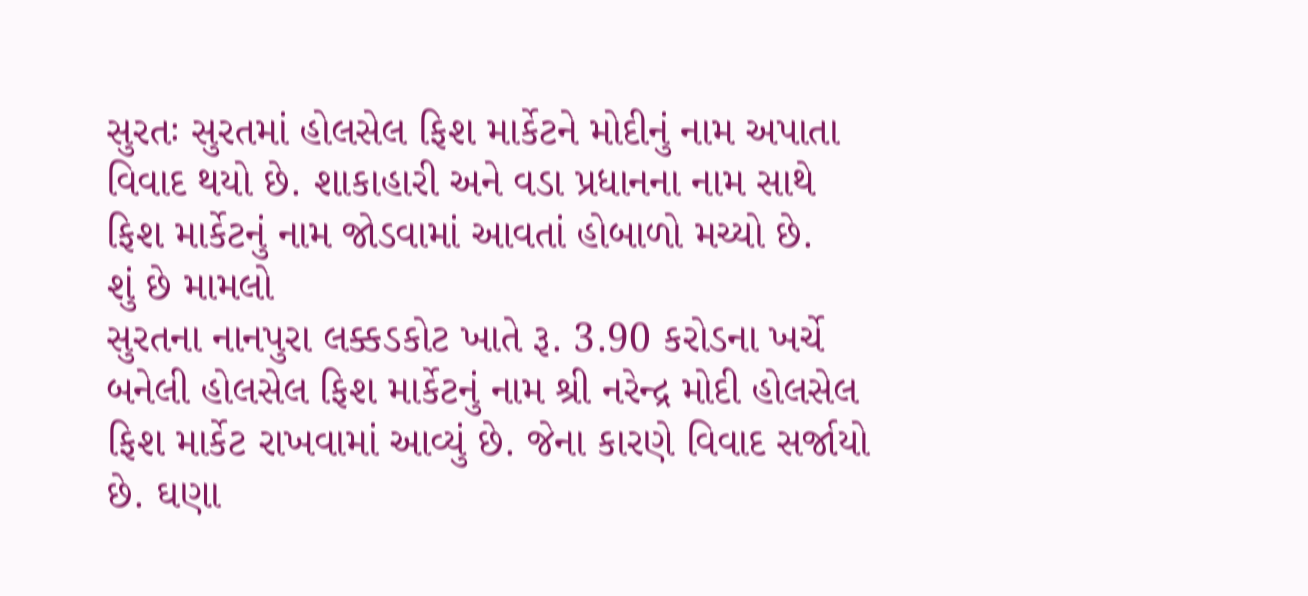સુરતઃ સુરતમાં હોલસેલ ફિશ માર્કેટને મોદીનું નામ અપાતા વિવાદ થયો છે. શાકાહારી અને વડા પ્રધાનના નામ સાથે ફિશ માર્કેટનું નામ જોડવામાં આવતાં હોબાળો મચ્યો છે.
શું છે મામલો
સુરતના નાનપુરા લક્કડકોટ ખાતે રૂ. 3.90 કરોડના ખર્ચે બનેલી હોલસેલ ફિશ માર્કેટનું નામ શ્રી નરેન્દ્ર મોદી હોલસેલ ફિશ માર્કેટ રાખવામાં આવ્યું છે. જેના કારણે વિવાદ સર્જાયો છે. ઘણા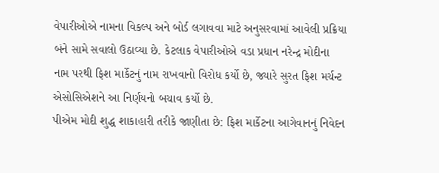વેપારીઓએ નામના વિકલ્પ અને બોર્ડ લગાવવા માટે અનુસરવામાં આવેલી પ્રક્રિયા બંને સામે સવાલો ઉઠાવ્યા છે. કેટલાક વેપારીઓએ વડા પ્રધાન નરેન્દ્ર મોદીના નામ પરથી ફિશ માર્કેટનું નામ રાખવાનો વિરોધ કર્યો છે, જ્યારે સુરત ફિશ મર્ચન્ટ એસોસિએશને આ નિર્ણયનો બચાવ કર્યો છે.
પીએમ મોદી શુદ્ધ શાકાહારી તરીકે જાણીતા છે: ફિશ માર્કેટના આગેવાનનું નિવેદન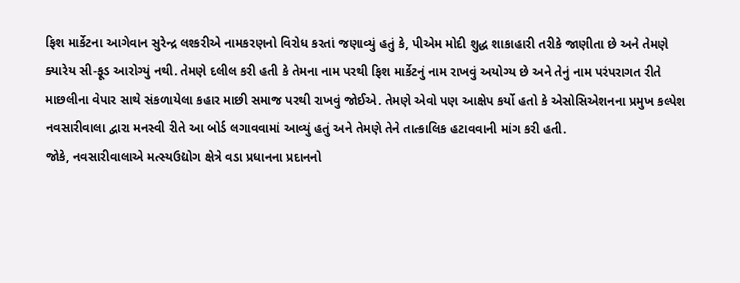ફિશ માર્કેટના આગેવાન સુરેન્દ્ર લશ્કરીએ નામકરણનો વિરોધ કરતાં જણાવ્યું હતું કે, પીએમ મોદી શુદ્ધ શાકાહારી તરીકે જાણીતા છે અને તેમણે ક્યારેય સી-ફૂડ આરોગ્યું નથી. તેમણે દલીલ કરી હતી કે તેમના નામ પરથી ફિશ માર્કેટનું નામ રાખવું અયોગ્ય છે અને તેનું નામ પરંપરાગત રીતે માછલીના વેપાર સાથે સંકળાયેલા કહાર માછી સમાજ પરથી રાખવું જોઈએ. તેમણે એવો પણ આક્ષેપ કર્યો હતો કે એસોસિએશનના પ્રમુખ કલ્પેશ નવસારીવાલા દ્વારા મનસ્વી રીતે આ બોર્ડ લગાવવામાં આવ્યું હતું અને તેમણે તેને તાત્કાલિક હટાવવાની માંગ કરી હતી.
જોકે, નવસારીવાલાએ મત્સ્યઉદ્યોગ ક્ષેત્રે વડા પ્રધાનના પ્રદાનનો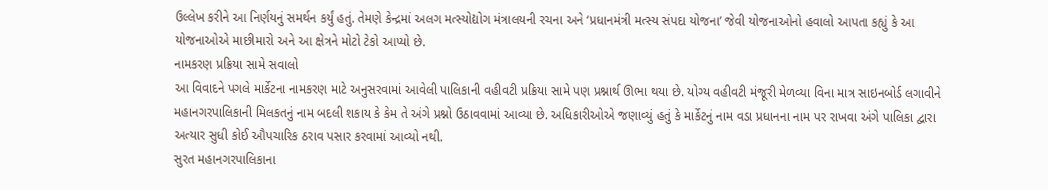ઉલ્લેખ કરીને આ નિર્ણયનું સમર્થન કર્યું હતું. તેમણે કેન્દ્રમાં અલગ મત્સ્યોદ્યોગ મંત્રાલયની રચના અને ‘પ્રધાનમંત્રી મત્સ્ય સંપદા યોજના’ જેવી યોજનાઓનો હવાલો આપતા કહ્યું કે આ યોજનાઓએ માછીમારો અને આ ક્ષેત્રને મોટો ટેકો આપ્યો છે.
નામકરણ પ્રક્રિયા સામે સવાલો
આ વિવાદને પગલે માર્કેટના નામકરણ માટે અનુસરવામાં આવેલી પાલિકાની વહીવટી પ્રક્રિયા સામે પણ પ્રશ્નાર્થ ઊભા થયા છે. યોગ્ય વહીવટી મંજૂરી મેળવ્યા વિના માત્ર સાઇનબોર્ડ લગાવીને મહાનગરપાલિકાની મિલકતનું નામ બદલી શકાય કે કેમ તે અંગે પ્રશ્નો ઉઠાવવામાં આવ્યા છે. અધિકારીઓએ જણાવ્યું હતું કે માર્કેટનું નામ વડા પ્રધાનના નામ પર રાખવા અંગે પાલિકા દ્વારા અત્યાર સુધી કોઈ ઔપચારિક ઠરાવ પસાર કરવામાં આવ્યો નથી.
સુરત મહાનગરપાલિકાના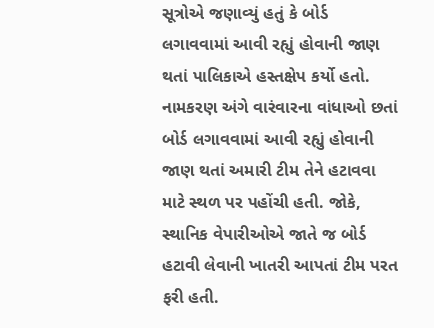સૂત્રોએ જણાવ્યું હતું કે બોર્ડ લગાવવામાં આવી રહ્યું હોવાની જાણ થતાં પાલિકાએ હસ્તક્ષેપ કર્યો હતો. નામકરણ અંગે વારંવારના વાંધાઓ છતાં બોર્ડ લગાવવામાં આવી રહ્યું હોવાની જાણ થતાં અમારી ટીમ તેને હટાવવા માટે સ્થળ પર પહોંચી હતી. જોકે, સ્થાનિક વેપારીઓએ જાતે જ બોર્ડ હટાવી લેવાની ખાતરી આપતાં ટીમ પરત ફરી હતી.